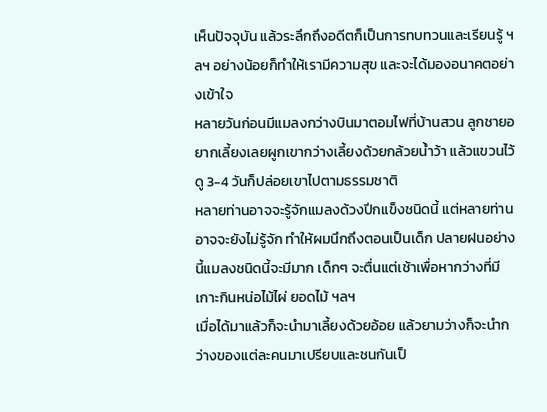เห็นปัจจุบัน แล้วระลึกถึงอดีตก็เป็นการทบทวนและเรียนรู้ ฯลฯ อย่างน้อยก็ทำให้เรามีความสุข และจะได้มองอนาคตอย่างเข้าใจ
หลายวันก่อนมีแมลงกว่างบินมาตอมไฟที่บ้านสวน ลูกชายอยากเลี้ยงเลยผูกเขากว่างเลี้ยงด้วยกล้วยน้ำว้า แล้วแขวนไว้ดู 3-4 วันก็ปล่อยเขาไปตามธรรมชาติ
หลายท่านอาจจะรู้จักแมลงด้วงปีกแข็งชนิดนี้ แต่หลายท่านอาจจะยังไม่รู้จัก ทำให้ผมนึกถึงตอนเป็นเด็ก ปลายฝนอย่างนี้แมลงชนิดนี้จะมีมาก เด็กๆ จะตื่นแต่เช้าเพื่อหากว่างที่มีเกาะกินหน่อไม้ไผ่ ยอดไม้ ฯลฯ
เมื่อได้มาแล้วก็จะนำมาเลี้ยงด้วยอ้อย แล้วยามว่างก็จะนำกว่างของแต่ละคนมาเปรียบและชนกันเป็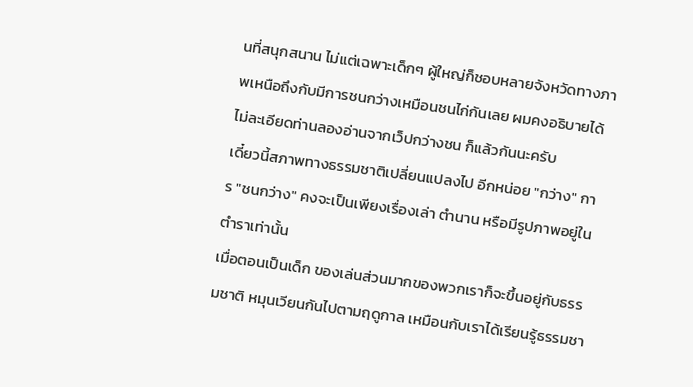นที่สนุกสนาน ไม่แต่เฉพาะเด็กๆ ผู้ใหญ่ก็ชอบหลายจังหวัดทางภาพเหนือถึงกับมีการชนกว่างเหมือนชนไก่กันเลย ผมคงอธิบายได้ไม่ละเอียดท่านลองอ่านจากเว็ปกว่างชน ก็แล้วกันนะครับ
เดี๋ยวนี้สภาพทางธรรมชาติเปลี่ยนแปลงไป อีกหน่อย "กว่าง" การ "ชนกว่าง" คงจะเป็นเพียงเรื่องเล่า ตำนาน หรือมีรูปภาพอยู่ในตำราเท่านั้น
เมื่อตอนเป็นเด็ก ของเล่นส่วนมากของพวกเราก็จะขึ้นอยู่กับธรรมชาติ หมุนเวียนกันไปตามฤดูกาล เหมือนกับเราได้เรียนรู้ธรรมชา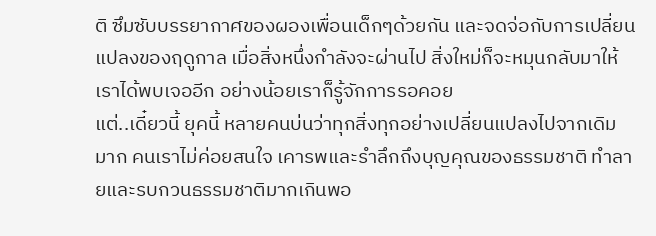ติ ซึมซับบรรยากาศของผองเพื่อนเด็กๆด้วยกัน และจดจ่อกับการเปลี่ยนแปลงของฤดูกาล เมื่อสิ่งหนึ่งกำลังจะผ่านไป สิ่งใหม่ก็จะหมุนกลับมาให้เราได้พบเจออีก อย่างน้อยเราก็รู้จักการรอคอย
แต่..เดี๋ยวนี้ ยุคนี้ หลายคนบ่นว่าทุกสิ่งทุกอย่างเปลี่ยนแปลงไปจากเดิมมาก คนเราไม่ค่อยสนใจ เคารพและรำลึกถึงบุญคุณของธรรมชาติ ทำลายและรบกวนธรรมชาติมากเกินพอ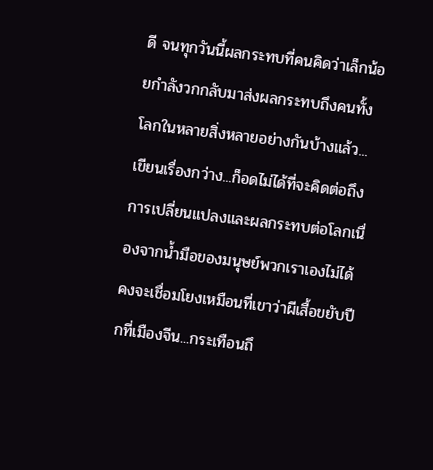ดี จนทุกวันนี้ผลกระทบที่คนคิดว่าเล็กน้อยกำลังวกกลับมาส่งผลกระทบถึงคนทั้งโลกในหลายสิ่งหลายอย่างกันบ้างแล้ว...
เขียนเรื่องกว่าง...ก็อดไม่ได้ที่จะคิดต่อถึงการเปลี่ยนแปลงและผลกระทบต่อโลกเนื่องจากน้ำมือของมนุษย์พวกเราเองไม่ได้ คงจะเชื่อมโยงเหมือนที่เขาว่าผีเสื้อขยับปีกที่เมืองจีน...กระเทือนถึ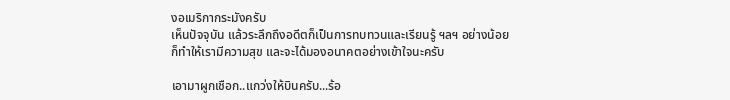งอเมริกากระมังครับ
เห็นปัจจุบัน แล้วระลึกถึงอดีตก็เป็นการทบทวนและเรียนรู้ ฯลฯ อย่างน้อยก็ทำให้เรามีความสุข และจะได้มองอนาคตอย่างเข้าใจนะครับ

เอามาผูกเชือก..แกว่งให้บินครับ...ร้อ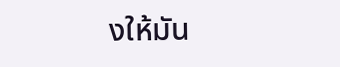งให้มัน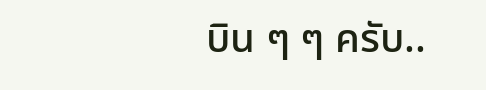บิน ๆ ๆ ครับ..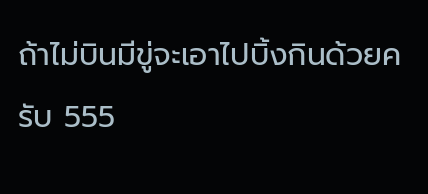ถ้าไม่บินมีขู่จะเอาไปบิ้งกินด้วยครับ 555